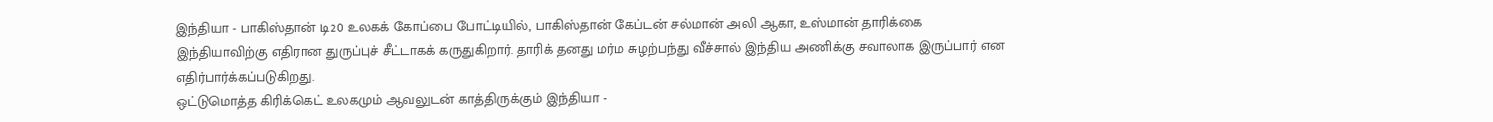இந்தியா - பாகிஸ்தான் டி20 உலகக் கோப்பை போட்டியில், பாகிஸ்தான் கேப்டன் சல்மான் அலி ஆகா, உஸ்மான் தாரிக்கை இந்தியாவிற்கு எதிரான துருப்புச் சீட்டாகக் கருதுகிறார். தாரிக் தனது மர்ம சுழற்பந்து வீச்சால் இந்திய அணிக்கு சவாலாக இருப்பார் என எதிர்பார்க்கப்படுகிறது.
ஒட்டுமொத்த கிரிக்கெட் உலகமும் ஆவலுடன் காத்திருக்கும் இந்தியா -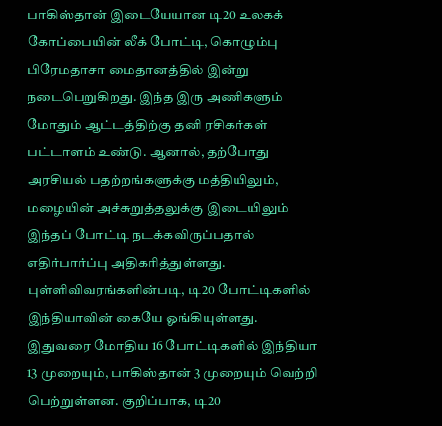பாகிஸ்தான் இடையேயான டி20 உலகக் கோப்பையின் லீக் போட்டி, கொழும்பு பிரேமதாசா மைதானத்தில் இன்று நடைபெறுகிறது. இந்த இரு அணிகளும் மோதும் ஆட்டத்திற்கு தனி ரசிகர்கள் பட்டாளம் உண்டு. ஆனால், தற்போது அரசியல் பதற்றங்களுக்கு மத்தியிலும், மழையின் அச்சுறுத்தலுக்கு இடையிலும் இந்தப் போட்டி நடக்கவிருப்பதால் எதிர்பார்ப்பு அதிகரித்துள்ளது.
புள்ளிவிவரங்களின்படி, டி20 போட்டிகளில் இந்தியாவின் கையே ஓங்கியுள்ளது. இதுவரை மோதிய 16 போட்டிகளில் இந்தியா 13 முறையும், பாகிஸ்தான் 3 முறையும் வெற்றி பெற்றுள்ளன. குறிப்பாக, டி20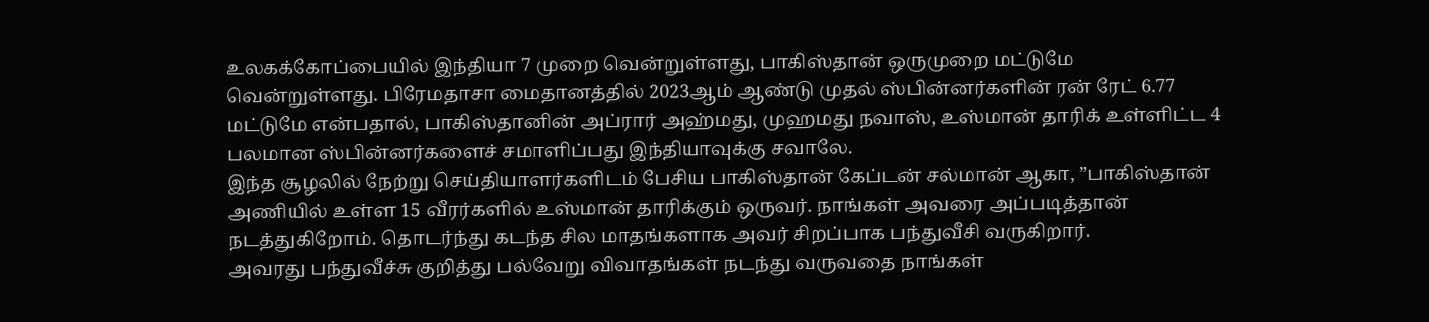உலகக்கோப்பையில் இந்தியா 7 முறை வென்றுள்ளது, பாகிஸ்தான் ஒருமுறை மட்டுமே வென்றுள்ளது. பிரேமதாசா மைதானத்தில் 2023ஆம் ஆண்டு முதல் ஸ்பின்னர்களின் ரன் ரேட் 6.77 மட்டுமே என்பதால், பாகிஸ்தானின் அப்ரார் அஹ்மது, முஹமது நவாஸ், உஸ்மான் தாரிக் உள்ளிட்ட 4 பலமான ஸ்பின்னர்களைச் சமாளிப்பது இந்தியாவுக்கு சவாலே.
இந்த சூழலில் நேற்று செய்தியாளர்களிடம் பேசிய பாகிஸ்தான் கேப்டன் சல்மான் ஆகா, ”பாகிஸ்தான் அணியில் உள்ள 15 வீரர்களில் உஸ்மான் தாரிக்கும் ஒருவர். நாங்கள் அவரை அப்படித்தான் நடத்துகிறோம். தொடர்ந்து கடந்த சில மாதங்களாக அவர் சிறப்பாக பந்துவீசி வருகிறார்.
அவரது பந்துவீச்சு குறித்து பல்வேறு விவாதங்கள் நடந்து வருவதை நாங்கள்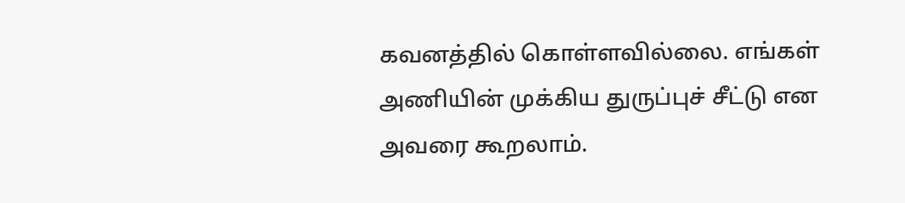கவனத்தில் கொள்ளவில்லை. எங்கள் அணியின் முக்கிய துருப்புச் சீட்டு என அவரை கூறலாம்.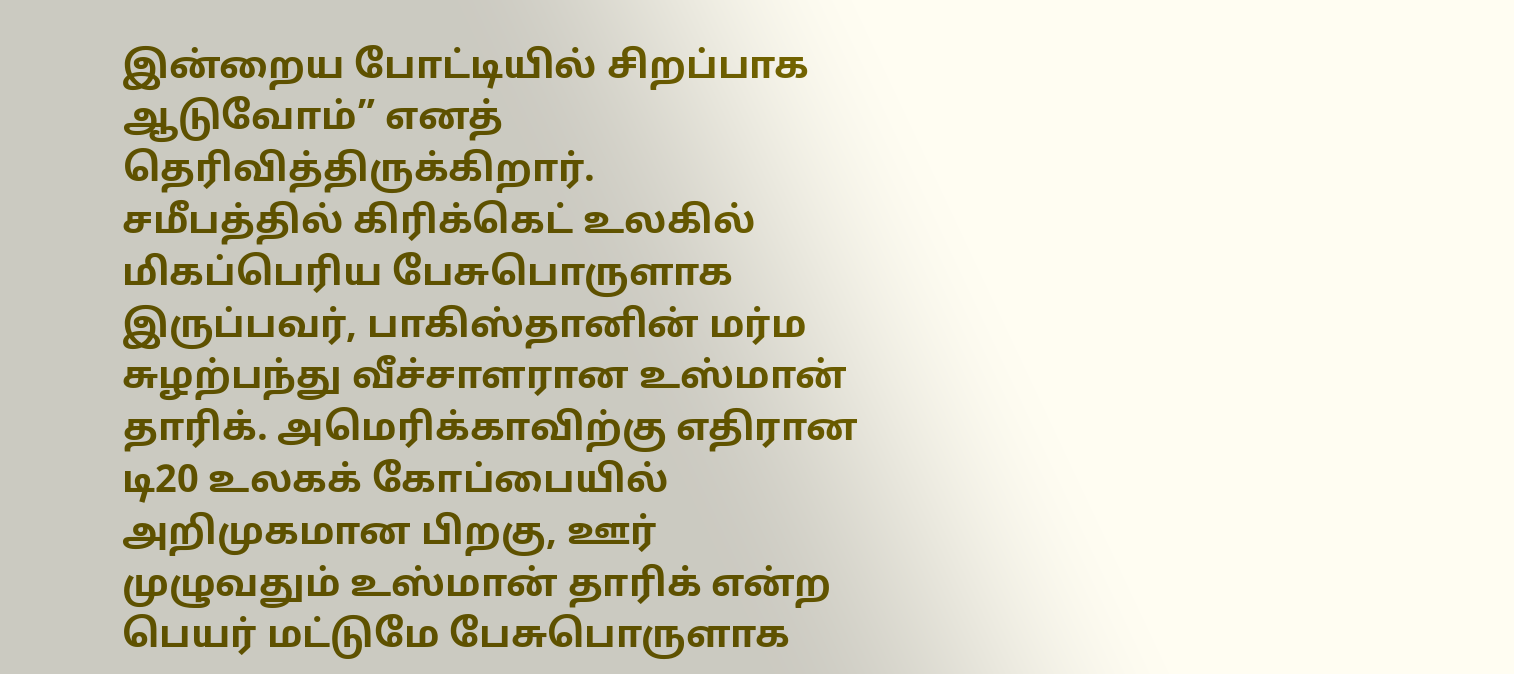இன்றைய போட்டியில் சிறப்பாக ஆடுவோம்” எனத் தெரிவித்திருக்கிறார்.
சமீபத்தில் கிரிக்கெட் உலகில் மிகப்பெரிய பேசுபொருளாக இருப்பவர், பாகிஸ்தானின் மர்ம சுழற்பந்து வீச்சாளரான உஸ்மான் தாரிக். அமெரிக்காவிற்கு எதிரான டி20 உலகக் கோப்பையில் அறிமுகமான பிறகு, ஊர் முழுவதும் உஸ்மான் தாரிக் என்ற பெயர் மட்டுமே பேசுபொருளாக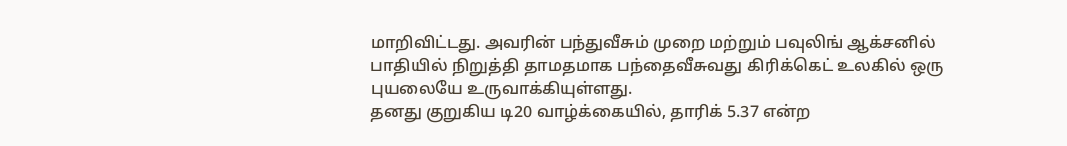மாறிவிட்டது. அவரின் பந்துவீசும் முறை மற்றும் பவுலிங் ஆக்சனில் பாதியில் நிறுத்தி தாமதமாக பந்தைவீசுவது கிரிக்கெட் உலகில் ஒரு புயலையே உருவாக்கியுள்ளது.
தனது குறுகிய டி20 வாழ்க்கையில், தாரிக் 5.37 என்ற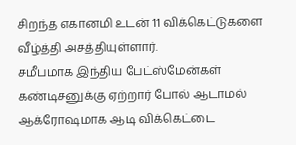சிறந்த எகானமி உடன் 11 விக்கெட்டுகளை வீழ்த்தி அசத்தியுள்ளார்.
சமீபமாக இந்திய பேட்ஸ்மேன்கள் கண்டிசனுக்கு ஏற்றார் போல் ஆடாமல் ஆக்ரோஷமாக ஆடி விக்கெட்டை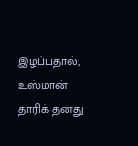இழப்பதால், உஸ்மான் தாரிக் தனது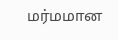மர்மமான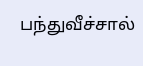பந்துவீச்சால்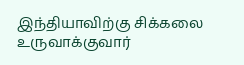இந்தியாவிற்கு சிக்கலை உருவாக்குவார்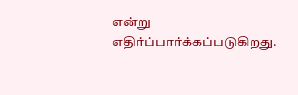என்று எதிர்ப்பார்க்கப்படுகிறது.